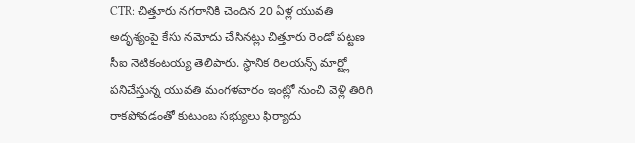CTR: చిత్తూరు నగరానికి చెందిన 20 ఏళ్ల యువతి అదృశ్యంపై కేసు నమోదు చేసినట్లు చిత్తూరు రెండో పట్టణ సీఐ నెటికంటయ్య తెలిపారు. స్థానిక రిలయన్స్ మార్ట్లో పనిచేస్తున్న యువతి మంగళవారం ఇంట్లో నుంచి వెళ్లి తిరిగి రాకపోవడంతో కుటుంబ సభ్యులు ఫిర్యాదు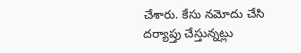చేశారు. కేసు నమోదు చేసి దర్యాప్తు చేస్తున్నట్లు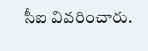సీఐ వివరించారు.